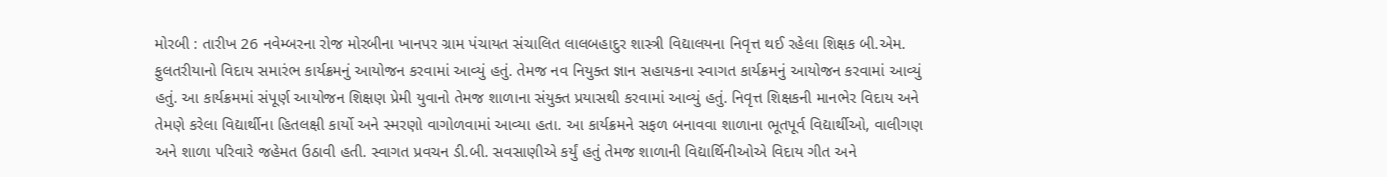મોરબી : તારીખ 26 નવેમ્બરના રોજ મોરબીના ખાનપર ગ્રામ પંચાયત સંચાલિત લાલબહાદુર શાસ્ત્રી વિદ્યાલયના નિવૃત્ત થઈ રહેલા શિક્ષક બી.એમ. ફુલતરીયાનો વિદાય સમારંભ કાર્યક્રમનું આયોજન કરવામાં આવ્યું હતું. તેમજ નવ નિયુક્ત જ્ઞાન સહાયકના સ્વાગત કાર્યક્રમનું આયોજન કરવામાં આવ્યું હતું. આ કાર્યક્રમમાં સંપૂર્ણ આયોજન શિક્ષણ પ્રેમી યુવાનો તેમજ શાળાના સંયુક્ત પ્રયાસથી કરવામાં આવ્યું હતું. નિવૃત્ત શિક્ષકની માનભેર વિદાય અને તેમણે કરેલા વિદ્યાર્થીના હિતલક્ષી કાર્યો અને સ્મરણો વાગોળવામાં આવ્યા હતા. આ કાર્યક્રમને સફળ બનાવવા શાળાના ભૂતપૂર્વ વિદ્યાર્થીઓ, વાલીગણ અને શાળા પરિવારે જહેમત ઉઠાવી હતી. સ્વાગત પ્રવચન ડી.બી. સવસાણીએ કર્યું હતું તેમજ શાળાની વિદ્યાર્થિનીઓએ વિદાય ગીત અને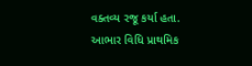વક્તવ્ય રજૂ કર્યા હતા. આભાર વિધિ પ્રાથમિક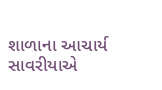શાળાના આચાર્ય સાવરીયાએ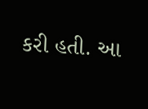કરી હતી. આ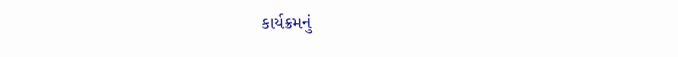કાર્યક્રમનું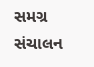સમગ્ર સંચાલન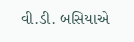વી.ડી. બસિયાએ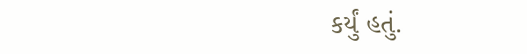કર્યું હતું.